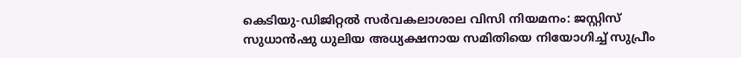കെടിയു-ഡിജിറ്റല്‍ സര്‍വകലാശാല വിസി നിയമനം: ജസ്റ്റിസ് സുധാന്‍ഷു ധുലിയ അധ്യക്ഷനായ സമിതിയെ നിയോഗിച്ച് സുപ്രീം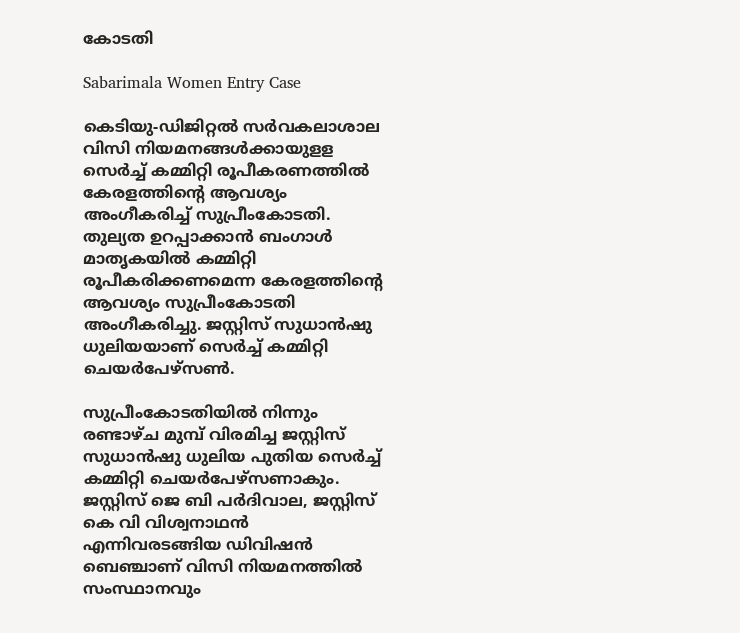കോടതി

Sabarimala Women Entry Case

കെടിയു-ഡിജിറ്റല്‍ സര്‍വകലാശാല വിസി നിയമനങ്ങള്‍ക്കായുളള സെര്‍ച്ച് കമ്മിറ്റി രൂപീകരണത്തില്‍ കേരളത്തിന്റെ ആവശ്യം അംഗീകരിച്ച് സുപ്രീംകോടതി. തുല്യത ഉറപ്പാക്കാന്‍ ബംഗാള്‍ മാതൃകയില്‍ കമ്മിറ്റി രൂപീകരിക്കണമെന്ന കേരളത്തിന്റെ ആവശ്യം സുപ്രീംകോടതി അംഗീകരിച്ചു. ജസ്റ്റിസ് സുധാന്‍ഷു ധുലിയയാണ് സെര്‍ച്ച് കമ്മിറ്റി ചെയര്‍പേഴ്‌സണ്‍.

സുപ്രീംകോടതിയില്‍ നിന്നും രണ്ടാഴ്ച മുമ്പ് വിരമിച്ച ജസ്റ്റിസ് സുധാന്‍ഷു ധുലിയ പുതിയ സെര്‍ച്ച് കമ്മിറ്റി ചെയര്‍പേഴ്‌സണാകും. ജസ്റ്റിസ് ജെ ബി പര്‍ദിവാല, ജസ്റ്റിസ് കെ വി വിശ്വനാഥന്‍ എന്നിവരടങ്ങിയ ഡിവിഷന്‍ ബെഞ്ചാണ് വിസി നിയമനത്തില്‍ സംസ്ഥാനവും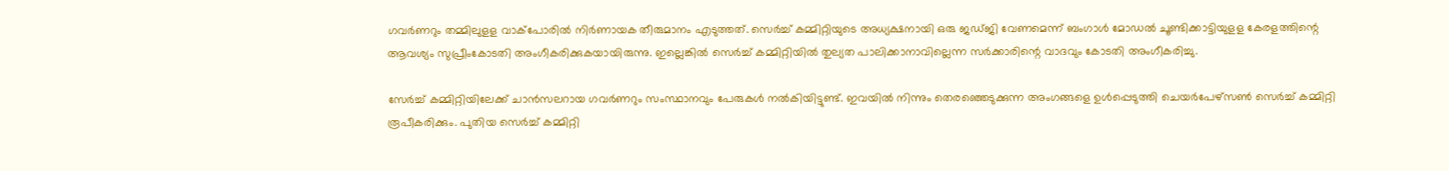ഗവര്‍ണറും തമ്മിലുളള വാക്‌പോരില്‍ നിര്‍ണായക തീരുമാനം എടുത്തത്. സെര്‍ച്ച് കമ്മിറ്റിയുടെ അധ്യക്ഷനായി ഒരു ജഡ്ജി വേണമെന്ന് ബംഗാള്‍ മോഡല്‍ ചൂണ്ടിക്കാട്ടിയുളള കേരളത്തിന്റെ ആവശ്യം സുപ്രീംകോടതി അംഗീകരിക്കുകയായിരുന്നു. ഇല്ലെങ്കില്‍ സെര്‍ച്ച് കമ്മിറ്റിയില്‍ തുല്യത പാലിക്കാനാവില്ലെന്ന സര്‍ക്കാരിന്റെ വാദവും കോടതി അംഗീകരിച്ചു.

സേര്‍ച്ച് കമ്മിറ്റിയിലേക്ക് ചാന്‍സലറായ ഗവര്‍ണറും സംസ്ഥാനവും പേരുകള്‍ നല്‍കിയിട്ടുണ്ട്. ഇവയില്‍ നിന്നും തെരഞ്ഞെടുക്കുന്ന അംഗങ്ങളെ ഉള്‍പ്പെടുത്തി ചെയര്‍പേഴ്‌സണ്‍ സെര്‍ച്ച് കമ്മിറ്റി രൂപീകരിക്കും. പുതിയ സെര്‍ച്ച് കമ്മിറ്റി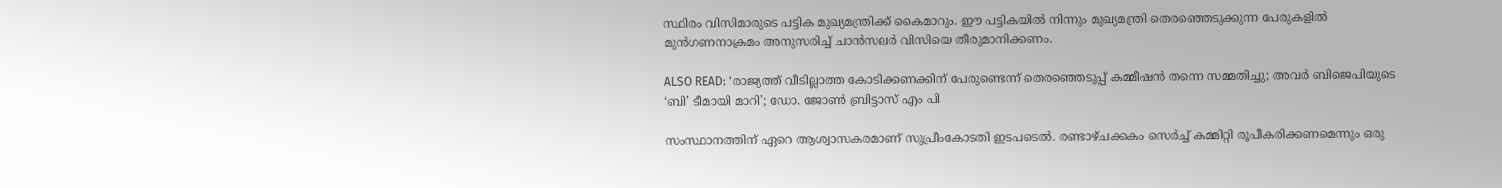സ്ഥിരം വിസിമാരുടെ പട്ടിക മുഖ്യമന്ത്രിക്ക് കൈമാറും. ഈ പട്ടികയില്‍ നിന്നും മുഖ്യമന്ത്രി തെരഞ്ഞെടുക്കുന്ന പേരുകളില്‍ മുന്‍ഗണനാക്രമം അനുസരിച്ച് ചാന്‍സലര്‍ വിസിയെ തീരുമാനിക്കണം.

ALSO READ: ‘രാജ്യത്ത് വീടില്ലാത്ത കോടിക്കണക്കിന് പേരുണ്ടെന്ന് തെരഞ്ഞെടുപ്പ് കമ്മീഷൻ തന്നെ സമ്മതിച്ചു; അവർ ബിജെപിയുടെ ‘ബി’ ടീമായി മാറി’; ഡോ. ജോൺ ബ്രിട്ടാസ് എം പി

സംസ്ഥാനത്തിന് ഏറെ ആശ്വാസകരമാണ് സുപ്രീംകോടതി ഇടപടെല്‍. രണ്ടാഴ്ചക്കകം സെര്‍ച്ച് കമ്മിറ്റി രൂപീകരിക്കണമെന്നും ഒരു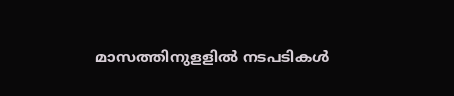മാസത്തിനുളളില്‍ നടപടികള്‍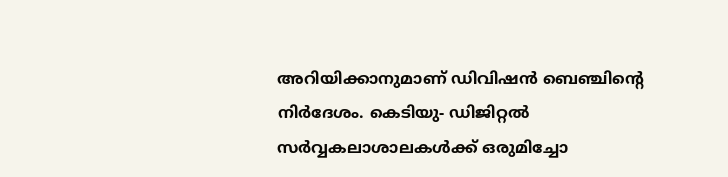അറിയിക്കാനുമാണ് ഡിവിഷന്‍ ബെഞ്ചിന്റെ നിര്‍ദേശം. കെടിയു- ഡിജിറ്റല്‍ സര്‍വ്വകലാശാലകള്‍ക്ക് ഒരുമിച്ചോ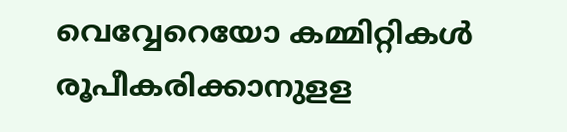വെവ്വേറെയോ കമ്മിറ്റികള്‍ രൂപീകരിക്കാനുളള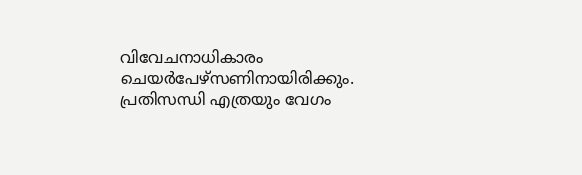വിവേചനാധികാരം ചെയര്‍പേഴ്‌സണിനായിരിക്കും. പ്രതിസന്ധി എത്രയും വേഗം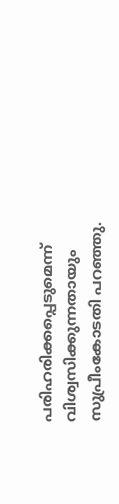പരിഹരിക്കപ്പെടുമെന്ന് വിശ്വസിക്കുന്നതായും സുപ്രീംകോടതി പറഞ്ഞു.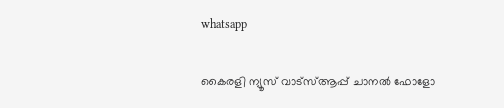whatsapp

കൈരളി ന്യൂസ് വാട്‌സ്ആപ്പ് ചാനല്‍ ഫോളോ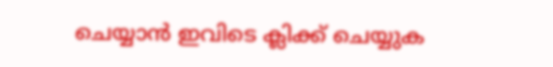ചെയ്യാന്‍ ഇവിടെ ക്ലിക്ക് ചെയ്യുക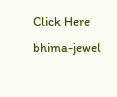Click Here
bhima-jewel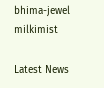bhima-jewel
milkimist

Latest News